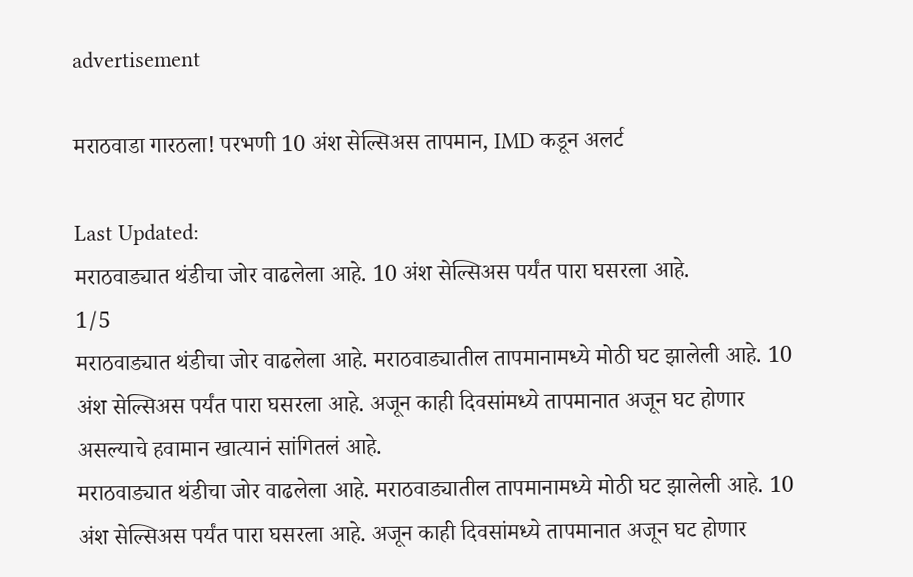advertisement

मराठवाडा गारठला! परभणी 10 अंश सेल्सिअस तापमान, IMD कडून अलर्ट

Last Updated:
मराठवाड्यात थंडीचा जोर वाढलेला आहे. 10 अंश सेल्सिअस पर्यंत पारा घसरला आहे.
1/5
मराठवाड्यात थंडीचा जोर वाढलेला आहे. मराठवाड्यातील तापमानामध्ये मोठी घट झालेली आहे. 10 अंश सेल्सिअस पर्यंत पारा घसरला आहे. अजून काही दिवसांमध्ये तापमानात अजून घट होणार असल्याचे हवामान खात्यानं सांगितलं आहे.
मराठवाड्यात थंडीचा जोर वाढलेला आहे. मराठवाड्यातील तापमानामध्ये मोठी घट झालेली आहे. 10 अंश सेल्सिअस पर्यंत पारा घसरला आहे. अजून काही दिवसांमध्ये तापमानात अजून घट होणार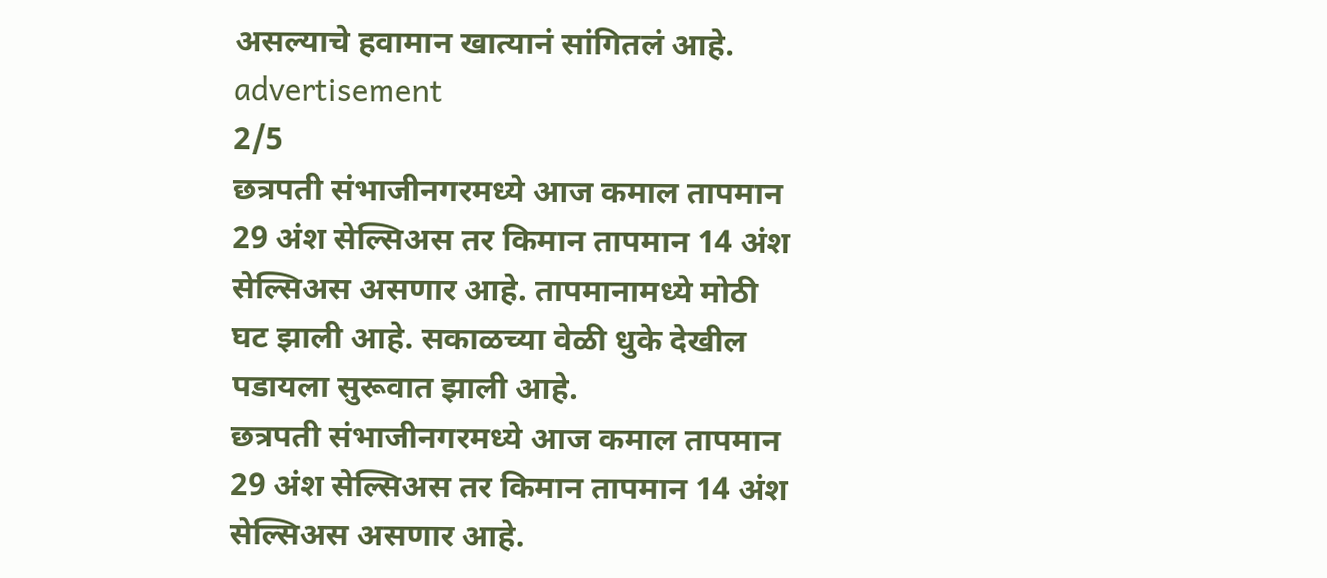असल्याचे हवामान खात्यानं सांगितलं आहे.
advertisement
2/5
छत्रपती संभाजीनगरमध्ये आज कमाल तापमान 29 अंश सेल्सिअस तर किमान तापमान 14 अंश सेल्सिअस असणार आहे. तापमानामध्ये मोठी घट झाली आहे. सकाळच्या वेळी धुके देखील पडायला सुरूवात झाली आहे.
छत्रपती संभाजीनगरमध्ये आज कमाल तापमान 29 अंश सेल्सिअस तर किमान तापमान 14 अंश सेल्सिअस असणार आहे.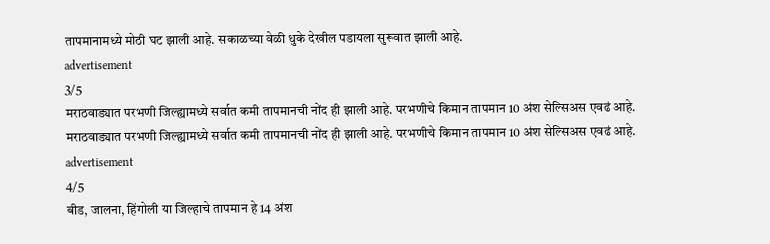तापमानामध्ये मोठी घट झाली आहे. सकाळच्या वेळी धुके देखील पडायला सुरूवात झाली आहे.
advertisement
3/5
मराठवाड्यात परभणी जिल्ह्यामध्ये सर्वात कमी तापमानची नोंद ही झाली आहे. परभणीचे किमान तापमान 10 अंश सेल्सिअस एवढं आहे.
मराठवाड्यात परभणी जिल्ह्यामध्ये सर्वात कमी तापमानची नोंद ही झाली आहे. परभणीचे किमान तापमान 10 अंश सेल्सिअस एवढं आहे.
advertisement
4/5
बीड, जालना, हिंगोली या जिल्हाचे तापमान हे 14 अंश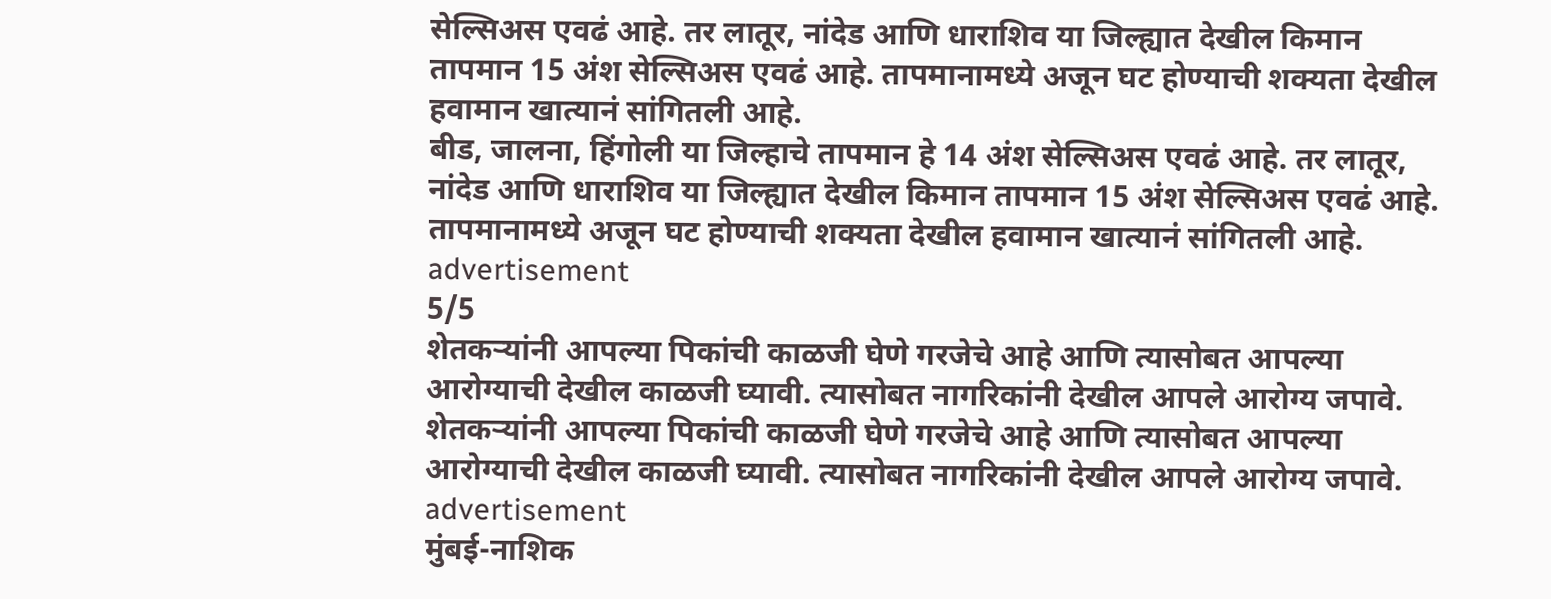सेल्सिअस एवढं आहे. तर लातूर, नांदेड आणि धाराशिव या जिल्ह्यात देखील किमान तापमान 15 अंश सेल्सिअस एवढं आहे. तापमानामध्ये अजून घट होण्याची शक्यता देखील हवामान खात्यानं सांगितली आहे.
बीड, जालना, हिंगोली या जिल्हाचे तापमान हे 14 अंश सेल्सिअस एवढं आहे. तर लातूर, नांदेड आणि धाराशिव या जिल्ह्यात देखील किमान तापमान 15 अंश सेल्सिअस एवढं आहे. तापमानामध्ये अजून घट होण्याची शक्यता देखील हवामान खात्यानं सांगितली आहे.
advertisement
5/5
शेतकऱ्यांनी आपल्या पिकांची काळजी घेणे गरजेचे आहे आणि त्यासोबत आपल्या आरोग्याची देखील काळजी घ्यावी. त्यासोबत नागरिकांनी देखील आपले आरोग्य जपावे.
शेतकऱ्यांनी आपल्या पिकांची काळजी घेणे गरजेचे आहे आणि त्यासोबत आपल्या आरोग्याची देखील काळजी घ्यावी. त्यासोबत नागरिकांनी देखील आपले आरोग्य जपावे.
advertisement
मुंबई-नाशिक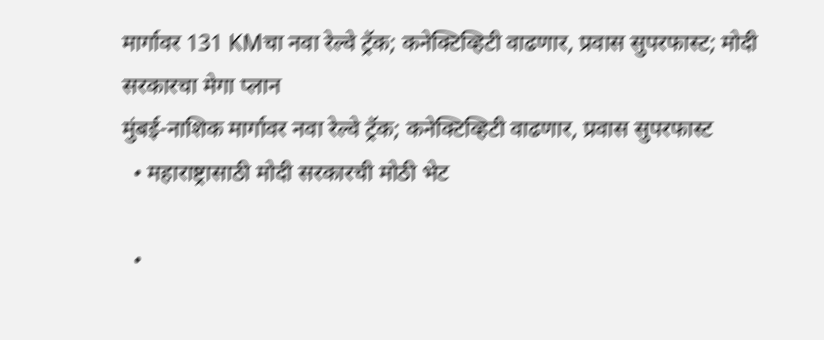मार्गावर 131 KMचा नवा रेल्वे ट्रॅक; कनेक्टिव्हिटी वाढणार, प्रवास सुपरफास्ट; मोदी सरकारचा मेगा प्लान
मुंबई-नाशिक मार्गावर नवा रेल्वे ट्रॅक; कनेक्टिव्हिटी वाढणार, प्रवास सुपरफास्ट
  • महाराष्ट्रासाठी मोदी सरकारची मोठी भेट

  •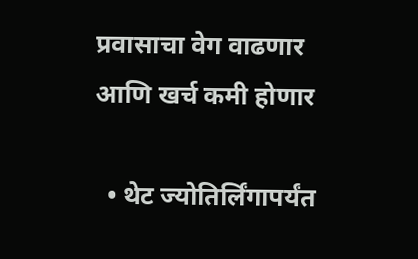प्रवासाचा वेग वाढणार आणि खर्च कमी होणार

  • थेट ज्योतिर्लिंगापर्यंत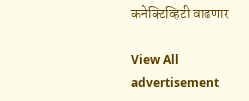कनेक्टिव्हिटी वाढणार

View All
advertisement